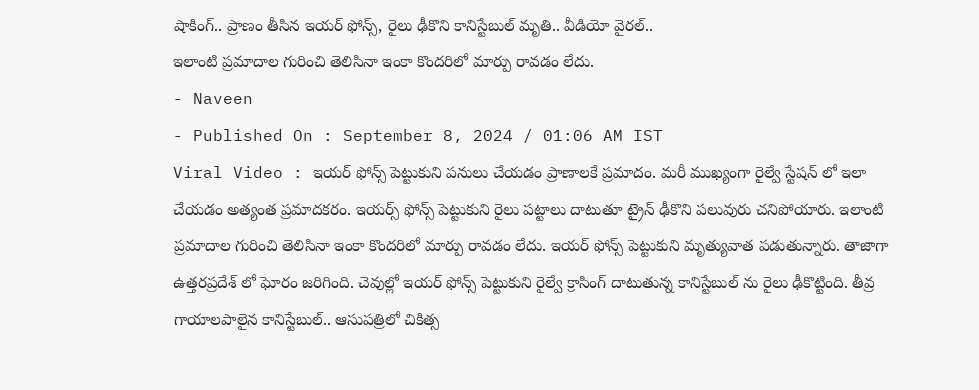షాకింగ్.. ప్రాణం తీసిన ఇయర్ ఫోన్స్, రైలు ఢీకొని కానిస్టేబుల్ మృతి.. వీడియో వైరల్..
ఇలాంటి ప్రమాదాల గురించి తెలిసినా ఇంకా కొందరిలో మార్పు రావడం లేదు.
- Naveen
- Published On : September 8, 2024 / 01:06 AM IST
Viral Video : ఇయర్ ఫోన్స్ పెట్టుకుని పనులు చేయడం ప్రాణాలకే ప్రమాదం. మరీ ముఖ్యంగా రైల్వే స్టేషన్ లో ఇలా చేయడం అత్యంత ప్రమాదకరం. ఇయర్స్ ఫోన్స్ పెట్టుకుని రైలు పట్టాలు దాటుతూ ట్రైన్ ఢీకొని పలువురు చనిపోయారు. ఇలాంటి ప్రమాదాల గురించి తెలిసినా ఇంకా కొందరిలో మార్పు రావడం లేదు. ఇయర్ ఫోన్స్ పెట్టుకుని మృత్యువాత పడుతున్నారు. తాజాగా ఉత్తరప్రదేశ్ లో ఘోరం జరిగింది. చెవుల్లో ఇయర్ ఫోన్స్ పెట్టుకుని రైల్వే క్రాసింగ్ దాటుతున్న కానిస్టేబుల్ ను రైలు ఢీకొట్టింది. తీవ్ర గాయాలపాలైన కానిస్టేబుల్.. ఆసుపత్రిలో చికిత్స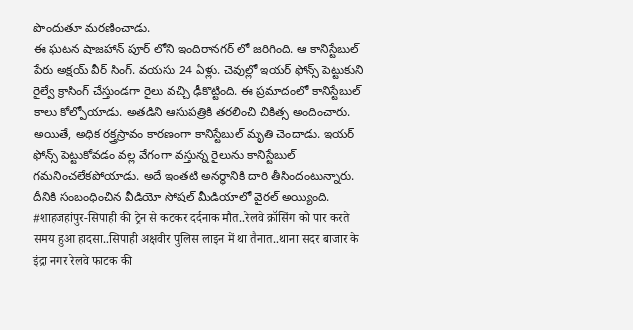పొందుతూ మరణించాడు.
ఈ ఘటన షాజహాన్ పూర్ లోని ఇందిరానగర్ లో జరిగింది. ఆ కానిస్టేబుల్ పేరు అక్షయ్ వీర్ సింగ్. వయసు 24 ఏళ్లు. చెవుల్లో ఇయర్ ఫోన్స్ పెట్టుకుని రైల్వే క్రాసింగ్ చేస్తుండగా రైలు వచ్చి ఢీకొట్టింది. ఈ ప్రమాదంలో కానిస్టేబుల్ కాలు కోల్పోయాడు. అతడిని ఆసుపత్రికి తరలించి చికిత్స అందించారు. అయితే, అధిక రక్త్రస్రావం కారణంగా కానిస్టేబుల్ మృతి చెందాడు. ఇయర్ ఫోన్స్ పెట్టుకోవడం వల్ల వేగంగా వస్తున్న రైలును కానిస్టేబుల్ గమనించలేకపోయాడు. అదే ఇంతటి అనర్థానికి దారి తీసిందంటున్నారు. దీనికి సంబంధించిన వీడియో సోషల్ మీడియాలో వైరల్ అయ్యింది.
#शाहजहांपुर-सिपाही की ट्रेन से कटकर दर्दनाक मौत..रेलवे क्रॉसिंग को पार करते समय हुआ हादसा..सिपाही अक्षवीर पुलिस लाइन में था तैनात..थाना सदर बाजार के इंद्रा नगर रेलवे फाटक की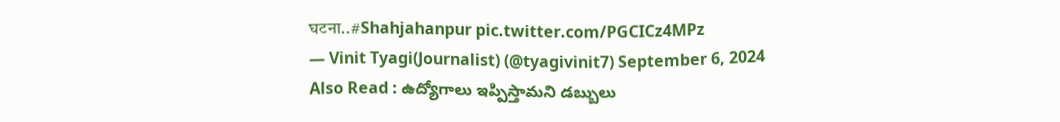घटना..#Shahjahanpur pic.twitter.com/PGCICz4MPz
— Vinit Tyagi(Journalist) (@tyagivinit7) September 6, 2024
Also Read : ఉద్యోగాలు ఇప్పిస్తామని డబ్బులు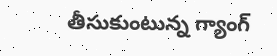తీసుకుంటున్న గ్యాంగ్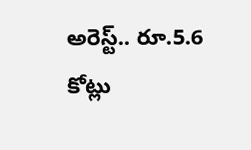అరెస్ట్.. రూ.5.6 కోట్లు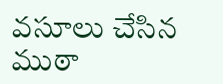వసూలు చేసిన ముఠా